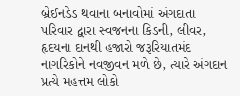બ્રેઈનડેડ થવાના બનાવોમાં અંગદાતા પરિવાર દ્વારા સ્વજનના કિડની, લીવર, હૃદયના દાનથી હજારો જરૂરિયાતમંદ નાગરિકોને નવજીવન મળે છે, ત્યારે અંગદાન પ્રત્યે મહત્તમ લોકો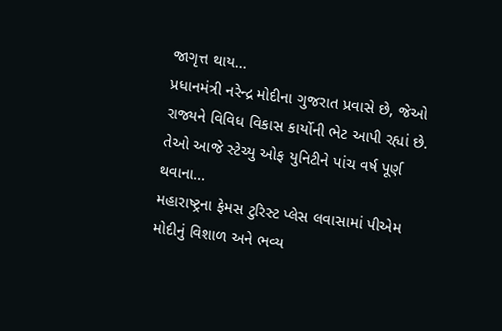જાગૃત્ત થાય...
પ્રધાનમંત્રી નરેન્દ્ર મોદીના ગુજરાત પ્રવાસે છે, જેઓ રાજ્યને વિવિધ વિકાસ કાર્યોની ભેટ આપી રહ્યાં છે. તેઓ આજે સ્ટેચ્યુ ઓફ યુનિટીને પાંચ વર્ષ પૂર્ણ થવાના...
મહારાષ્ટ્રના ફેમસ ટુરિસ્ટ પ્લેસ લવાસામાં પીએમ મોદીનું વિશાળ અને ભવ્ય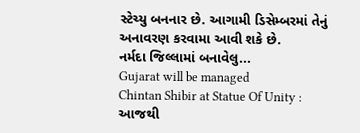સ્ટેચ્યુ બનનાર છે. આગામી ડિસેમ્બરમાં તેનું અનાવરણ કરવામા આવી શકે છે.
નર્મદા જિલ્લામાં બનાવેલુ...
Gujarat will be managed
Chintan Shibir at Statue Of Unity : આજથી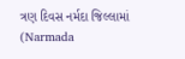ત્રણ દિવસ નર્મદા જિલ્લામાં (Narmada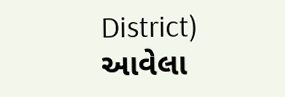District) આવેલા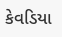કેવડિયા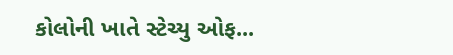કોલોની ખાતે સ્ટેચ્યુ ઓફ...